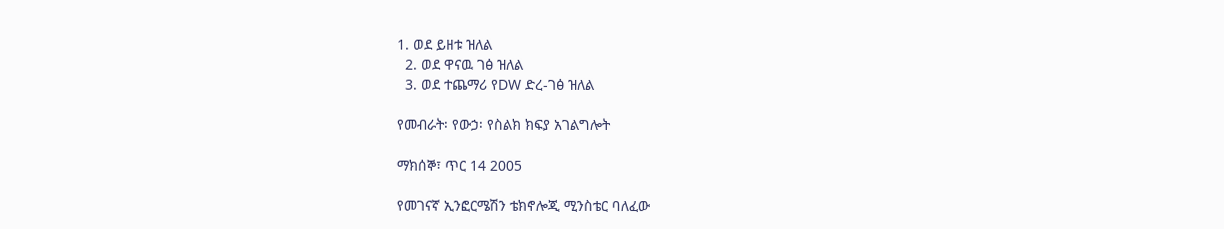1. ወደ ይዘቱ ዝለል
  2. ወደ ዋናዉ ገፅ ዝለል
  3. ወደ ተጨማሪ የDW ድረ-ገፅ ዝለል

የመብራት፡ የውኃ፡ የስልክ ክፍያ አገልግሎት

ማክሰኞ፣ ጥር 14 2005

የመገናኛ ኢንፎርሜሽን ቴክኖሎጂ ሚንስቴር ባለፈው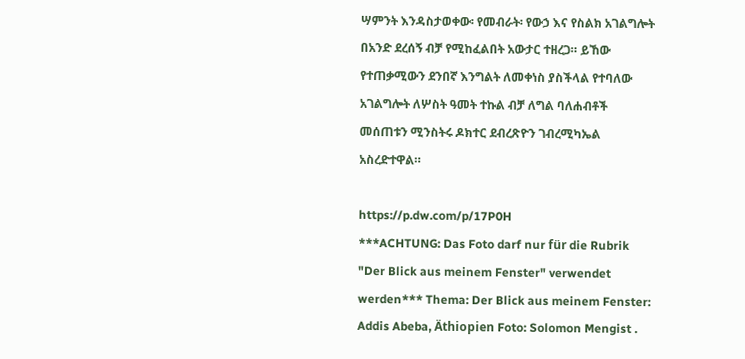ሣምንት እንዳስታወቀው፡ የመብራት፡ የውኃ እና የስልክ አገልግሎት በአንድ ደረሰኝ ብቻ የሚከፈልበት አውታር ተዘረጋ። ይኸው የተጠቃሚውን ደንበኛ እንግልት ለመቀነስ ያስችላል የተባለው አገልግሎት ለሦስት ዓመት ተኩል ብቻ ለግል ባለሐብቶች መሰጠቱን ሚንስትሩ ዶክተር ደብረጽዮን ገብረሚካኤል አስረድተዋል።

https://p.dw.com/p/17P0H
***ACHTUNG: Das Foto darf nur für die Rubrik "Der Blick aus meinem Fenster" verwendet werden*** Thema: Der Blick aus meinem Fenster: Addis Abeba, Äthiopien Foto: Solomon Mengist .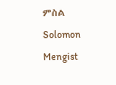ምስል Solomon Mengist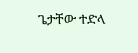ጌታቸው ተድላ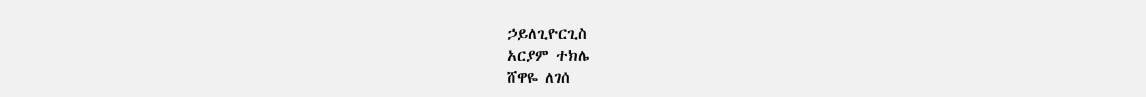ኃይለጊዮርጊስ
አርያም ተክሌ
ሸዋዬ ለገሰ